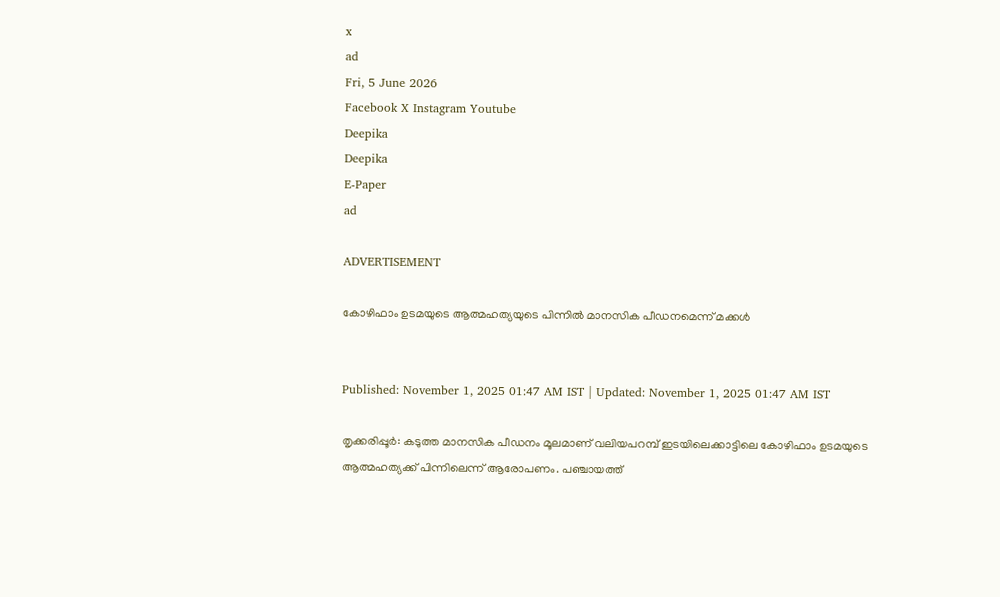x
ad
Fri, 5 June 2026
Facebook X Instagram Youtube
Deepika
Deepika
E-Paper
ad

ADVERTISEMENT

കോഴിഫാം ഉടമയുടെ ആത്മഹത്യയുടെ പിന്നിൽ മാനസിക പീഡനമെന്ന് മക്കൾ


Published: November 1, 2025 01:47 AM IST | Updated: November 1, 2025 01:47 AM IST

തൃക്കരിപ്പൂർ: കടുത്ത മാനസിക പീഡനം മൂലമാണ് വലിയപറമ്പ് ഇടയിലെക്കാട്ടിലെ കോഴിഫാം ഉടമയുടെ ആത്മഹത്യക്ക് പിന്നിലെന്ന് ആരോപണം. പഞ്ചായത്ത്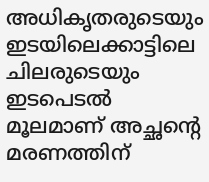അധികൃതരുടെയും ഇടയിലെക്കാട്ടിലെ ചിലരുടെയും ഇടപെടൽ മൂലമാണ് അച്ഛന്‍റെ മരണത്തിന്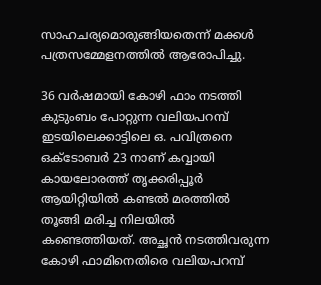സാഹചര്യമൊരുങ്ങിയതെന്ന് മക്കൾ പത്രസമ്മേളനത്തിൽ ആരോപിച്ചു.

36 വർഷമായി കോഴി ഫാം നടത്തി കുടുംബം പോറ്റുന്ന വലിയപറമ്പ് ഇടയിലെക്കാട്ടിലെ ഒ. പവിത്രനെ ഒക്ടോബർ 23 നാണ് കവ്വായി കായലോരത്ത് തൃക്കരിപ്പൂർ ആയിറ്റിയിൽ കണ്ടൽ മരത്തിൽ തൂങ്ങി മരിച്ച നിലയിൽ കണ്ടെത്തിയത്. അച്ഛൻ നടത്തിവരുന്ന കോഴി ഫാമിനെതിരെ വലിയപറമ്പ്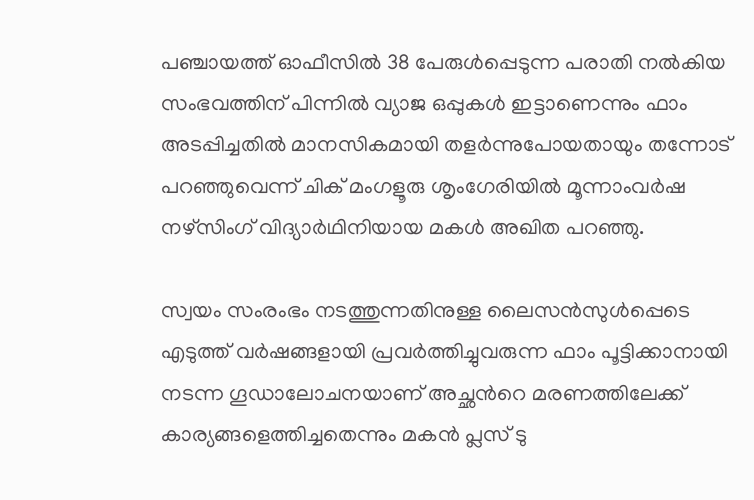പഞ്ചായത്ത് ഓഫീസിൽ 38 പേരുൾപ്പെടുന്ന പരാതി നൽകിയ സംഭവത്തിന് പിന്നിൽ വ്യാജ ഒപ്പുകൾ ഇട്ടാണെന്നും ഫാം അടപ്പിച്ചതിൽ മാനസികമായി തളർന്നുപോയതായും തന്നോട് പറഞ്ഞുവെന്ന് ചിക് മംഗളൂരു ശൃംഗേരിയിൽ മൂന്നാംവർഷ നഴ്സിംഗ് വിദ്യാർഥിനിയായ മകൾ അഖിത പറഞ്ഞു.

സ്വയം സംരംഭം നടത്തുന്നതിനുള്ള ലൈസൻസുൾപ്പെടെ എടുത്ത് വർഷങ്ങളായി പ്രവർത്തിച്ചുവരുന്ന ഫാം പൂട്ടിക്കാനായി നടന്ന ഗൂഡാലോചനയാണ് അച്ഛന്‍റെ മരണത്തിലേക്ക് കാര്യങ്ങളെത്തിച്ചതെന്നും മകൻ പ്ലസ് ടു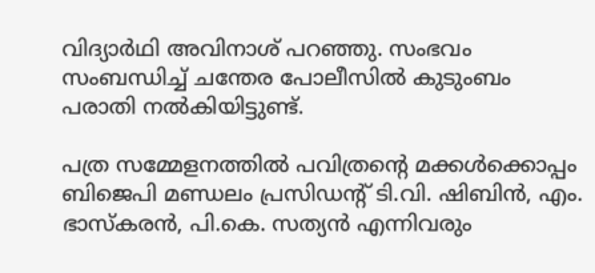വിദ്യാർഥി അവിനാശ് പറഞ്ഞു. സംഭവം സംബന്ധിച്ച് ചന്തേര പോലീസിൽ കുടുംബം പരാതി നൽകിയിട്ടുണ്ട്.

പത്ര സമ്മേളനത്തിൽ പവിത്രന്‍റെ മക്കൾക്കൊപ്പം ബിജെപി മണ്ഡലം പ്രസിഡന്‍റ് ടി.വി. ഷിബിൻ, എം. ഭാസ്കരൻ, പി.കെ. സത്യൻ എന്നിവരും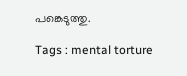പങ്കെടുത്തു.

Tags : mental torture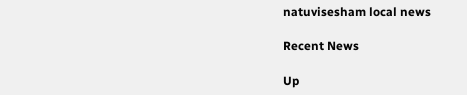natuvisesham local news

Recent News

Up